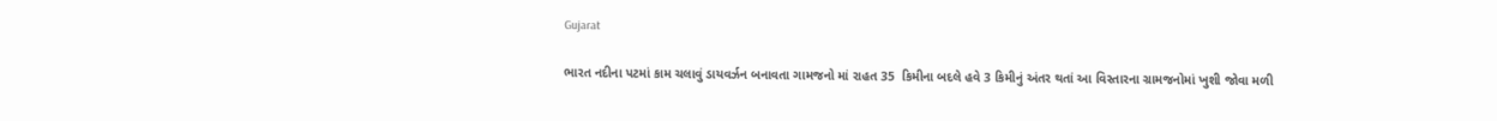Gujarat

ભારત નદીના પટમાં કામ ચલાવું ડાયવર્ઝન બનાવતા ગામજનો માં રાહત 35  કિમીના બદલે હવે 3 કિમીનું અંતર થતાં આ વિસ્તારના ગ્રામજનોમાં ખુશી જોવા મળી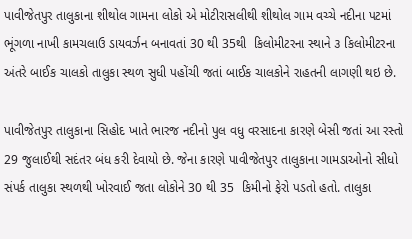પાવીજેતપુર તાલુકાના શીથોલ ગામના લોકો એ મોટીરાસલીથી શીથોલ ગામ વચ્ચે નદીના પટમાં ભૂંગળા નાખી કામચલાઉ ડાયવર્ઝન બનાવતાં 30 થી 35થી  કિલોમીટરના સ્થાને ૩ કિલોમીટરના અંતરે બાઈક ચાલકો તાલુકા સ્થળ સુધી પહોંચી જતાં બાઈક ચાલકોને રાહતની લાગણી થઇ છે.

પાવીજેતપુર તાલુકાના સિહોદ ખાતે ભારજ નદીનો પુલ વધુ વરસાદના કારણે બેસી જતાં આ રસ્તો 29 જુલાઈથી સદંતર બંધ કરી દેવાયો છે. જેના કારણે પાવીજેતપુર તાલુકાના ગામડાઓનો સીધો સંપર્ક તાલુકા સ્થળથી ખોરવાઈ જતા લોકોને 30 થી 35  કિમીનો ફેરો પડતો હતો. તાલુકા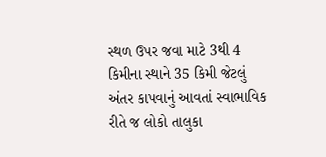સ્થળ ઉપર જવા માટે 3થી 4 કિમીના સ્થાને 35 કિમી જેટલું અંતર કાપવાનું આવતાં સ્વાભાવિક રીતે જ લોકો તાલુકા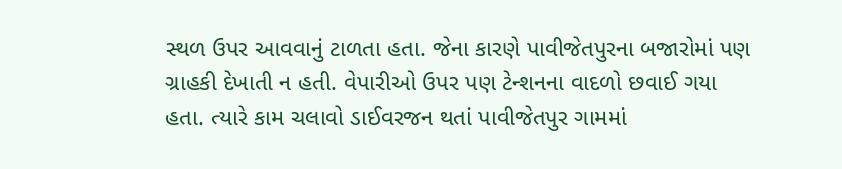સ્થળ ઉપર આવવાનું ટાળતા હતા. જેના કારણે પાવીજેતપુરના બજારોમાં પણ ગ્રાહકી દેખાતી ન હતી. વેપારીઓ ઉપર પણ ટેન્શનના વાદળો છવાઈ ગયા હતા. ત્યારે કામ ચલાવો ડાઈવરજન થતાં પાવીજેતપુર ગામમાં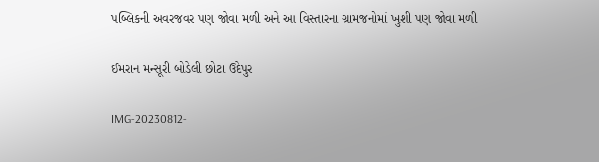પબ્લિકની અવરજવર પણ જોવા મળી અને આ વિસ્તારના ગ્રામજનોમાં ખુશી પણ જોવા મળી

ઈમરાન મન્સૂરી બોડેલી છોટા ઉદેપુર

IMG-20230812-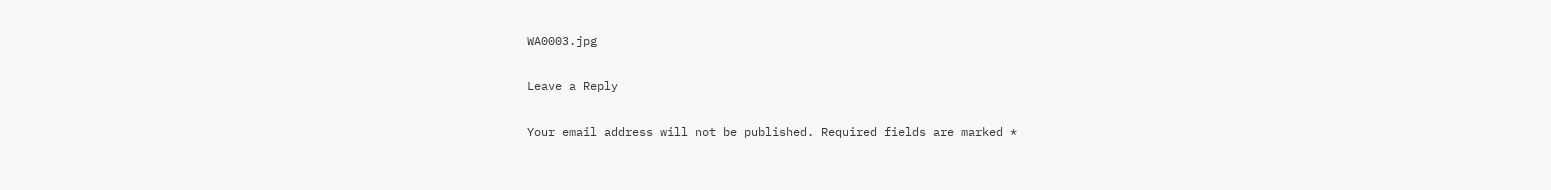WA0003.jpg

Leave a Reply

Your email address will not be published. Required fields are marked *